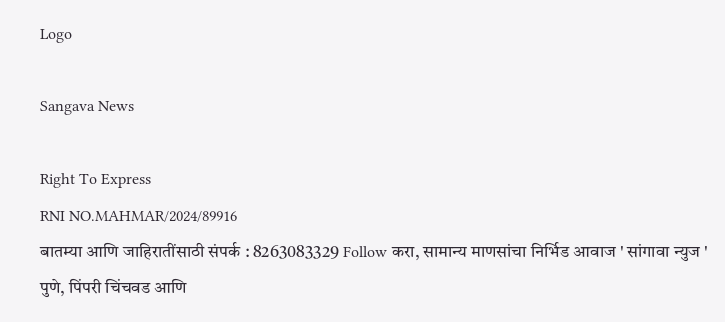Logo

Sangava News

Right To Express
RNI NO.MAHMAR/2024/89916
बातम्या आणि जाहिरातींसाठी संपर्क : 8263083329 Follow करा, सामान्य माणसांचा निर्भिड आवाज ' सांगावा न्युज ' पुणे, पिंपरी चिंचवड आणि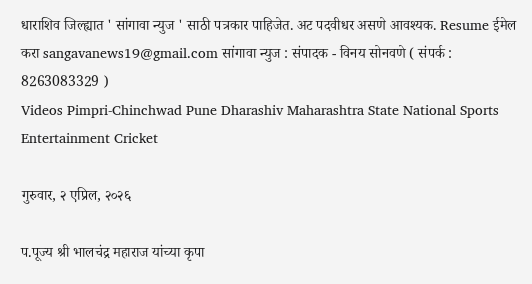धाराशिव जिल्ह्यात ' सांगावा न्युज ' साठी पत्रकार पाहिजेत. अट पदवीधर असणे आवश्यक. Resume ईमेल करा sangavanews19@gmail.com सांगावा न्युज : संपादक - विनय सोनवणे ( संपर्क : 8263083329 )
Videos Pimpri-Chinchwad Pune Dharashiv Maharashtra State National Sports Entertainment Cricket

गुरुवार, २ एप्रिल, २०२६

प.पूज्य श्री भालचंद्र महाराज यांच्या कृपा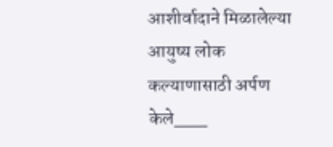आशीर्वादाने मिळालेल्या आयुष्य लोक कल्याणासाठी अर्पण केले___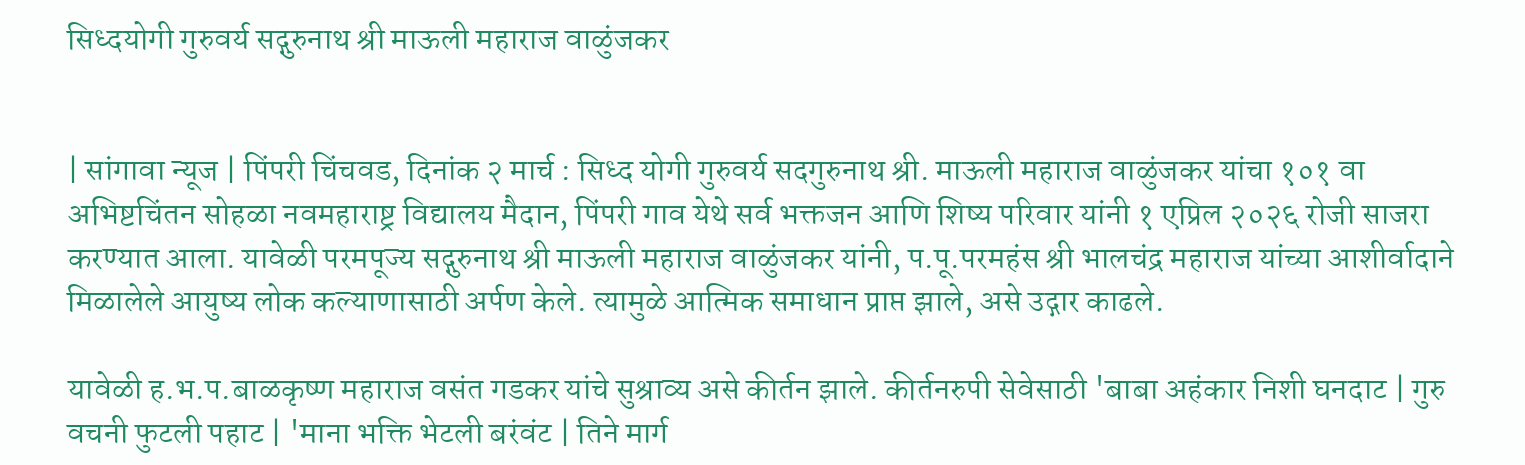सिध्दयोगी गुरुवर्य सद्गुरुनाथ श्री माऊली महाराज वाळुंजकर


| सांगावा न्यूज | पिंपरी चिंचवड, दिनांक २ मार्च : सिध्द योगी गुरुवर्य सदगुरुनाथ श्री. माऊली महाराज वाळुंजकर यांचा १०१ वा अभिष्टचिंतन सोहळा नवमहाराष्ट्र विद्यालय मैदान, पिंपरी गाव येथे सर्व भक्तजन आणि शिष्य परिवार यांनी १ एप्रिल २०२६ रोजी साजरा करण्यात आला. यावेळी परमपूज्य सद्गुरुनाथ श्री माऊली महाराज वाळुंजकर यांनी, प.पू.परमहंस श्री भालचंद्र महाराज यांच्या आशीर्वादाने मिळालेले आयुष्य लोक कल्याणासाठी अर्पण केले. त्यामुळे आत्मिक समाधान प्राप्त झाले, असे उद्गार काढले.

यावेळी ह.भ.प.बाळकृष्ण महाराज वसंत गडकर यांचे सुश्राव्य असे कीर्तन झाले. कीर्तनरुपी सेवेसाठी 'बाबा अहंकार निशी घनदाट | गुरु वचनी फुटली पहाट | 'माना भक्ति भेटली बरंवंट | तिने मार्ग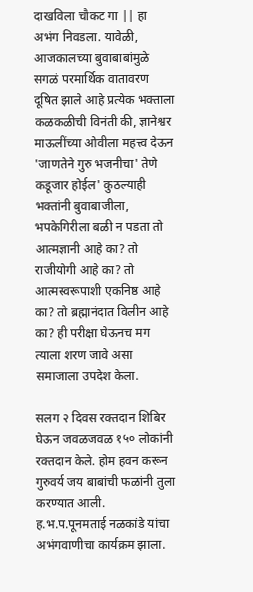दाखविला चौकट गा || हा अभंग निवडला. यावेळी, आजकालच्या बुवाबाबांमुळे सगळं परमार्थिक वातावरण दूषित झाले आहे प्रत्येक भक्ताला कळकळीची विनंती की, ज्ञानेश्वर माऊलींच्या ओवीला महत्त्व देऊन 'जाणतेने गुरु भजनीचा' तेणे कडूजार होईल' कुठल्याही भक्तांनी बुवाबाजीला, भपकेगिरीला बळी न पडता तो आत्मज्ञानी आहे का? तो राजीयोगी आहे का? तो आत्मस्वरूपाशी एकनिष्ठ आहे का? तो ब्रह्मानंदात विलीन आहे का? ही परीक्षा घेऊनच मग त्याला शरण जावे असा समाजाला उपदेश केला.

सलग २ दिवस रक्तदान शिबिर घेऊन जवळजवळ १५० लोकांनी रक्तदान केले. होम हवन करून गुरुवर्य जय बाबांची फळांनी तुला करण्यात आली. ह.भ.प.पूनमताई नळकांडे यांचा अभंगवाणीचा कार्यक्रम झाला.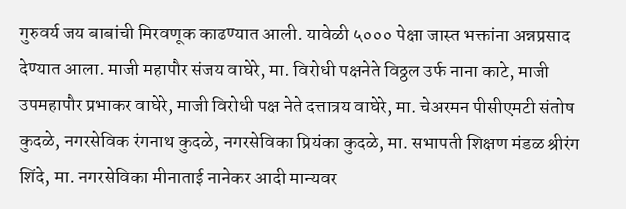गुरुवर्य जय बाबांची मिरवणूक काढण्यात आली. यावेळी ५००० पेक्षा जास्त भक्तांना अन्नप्रसाद देण्यात आला. माजी महापौर संजय वाघेरे, मा. विरोधी पक्षनेते विठ्ठल उर्फ नाना काटे, माजी उपमहापौर प्रभाकर वाघेरे, माजी विरोधी पक्ष नेते दत्तात्रय वाघेरे, मा. चेअरमन पीसीएमटी संतोष कुदळे, नगरसेविक रंगनाथ कुदळे, नगरसेविका प्रियंका कुदळे, मा. सभापती शिक्षण मंडळ श्रीरंग शिंदे, मा. नगरसेविका मीनाताई नानेकर आदी मान्यवर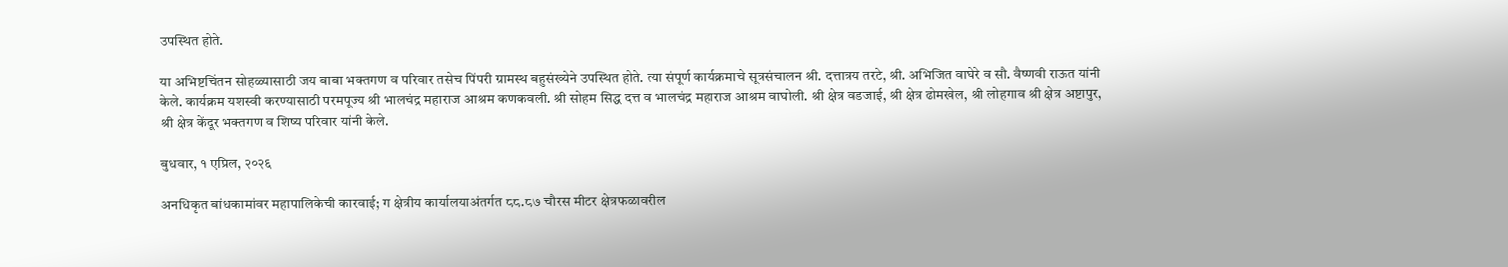उपस्थित होते.

या अभिष्टचिंतन सोहळ्यासाठी जय बाबा भक्तगण व परिवार तसेच पिंपरी ग्रामस्थ बहुसंख्येने उपस्थित होते. त्या संपूर्ण कार्यक्रमाचे सूत्रसंचालन श्री. दत्तात्रय तरटे, श्री. अभिजित वाघेरे व सौ. वैष्णवी राऊत यांनी केले. कार्यक्रम यशस्वी करण्यासाठी परमपूज्य श्री भालचंद्र महाराज आश्रम कणकवली. श्री सोहम सिद्ध दत्त व भालचंद्र महाराज आश्रम वाघोली. श्री क्षेत्र वडजाई, श्री क्षेत्र ढोमखेल, श्री लोहगाव श्री क्षेत्र अष्टापुर, श्री क्षेत्र केंदूर भक्तगण व शिष्य परिवार यांनी केले.

बुधवार, १ एप्रिल, २०२६

अनधिकृत बांधकामांवर महापालिकेची कारवाई; ग क्षेत्रीय कार्यालयाअंतर्गत ८८.८७ चौरस मीटर क्षेत्रफळावरील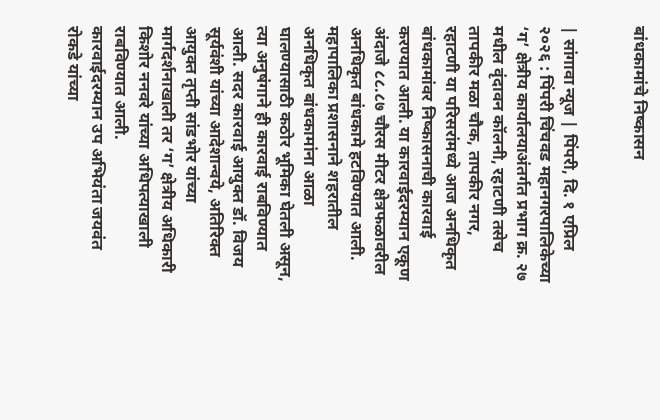बांधकामांचे निष्कासन


| सांगावा न्यूज | पिंपरी, दि. १ एप्रिल २०२६ : पिंपरी चिंचवड महानगरपालिकेच्या ‘ग’ क्षेत्रीय कार्यालयाअंतर्गत प्रभाग क्र. २७ मधील वृंदावन कॉलनी, रहाटणी तसेच तापकीर मळा चौक, तापकीर नगर, रहाटणी या परिसरांमध्ये आज अनधिकृत बांधकामांवर निष्कासनाची कारवाई करण्यात आली. या कारवाईदरम्यान एकूण अंदाजे ८८.८७ चौरस मीटर क्षेत्रफळावरील अनधिकृत बांधकामे हटविण्यात आली.
महापालिका प्रशासनाने शहरातील अनधिकृत बांधकामांना आळा घालण्यासाठी कठोर भूमिका घेतली असून, त्या अनुषंगाने ही कारवाई राबविण्यात आली. सदर कारवाई आयुक्त डॉ. विजय सूर्यवंशी यांच्या आदेशान्वये, अतिरिक्त आयुक्त तृप्ती सांडभोर यांच्या मार्गदर्शनाखाली तर ‘ग’ क्षेत्रीय अधिकारी किशोर ननवरे यांच्या अधिपत्याखाली राबविण्यात आली.
कारवाईदरम्यान उप अभियंता जयवंत रोकडे यांच्या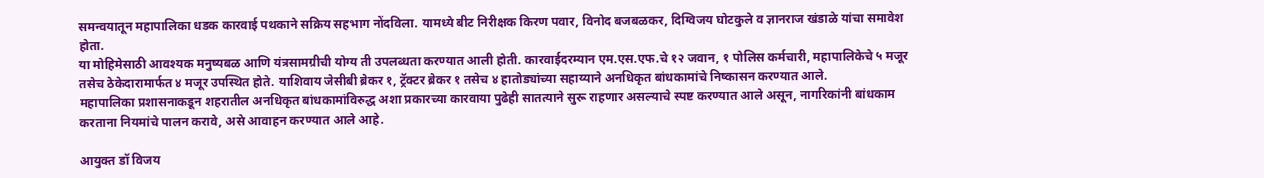समन्वयातून महापालिका धडक कारवाई पथकाने सक्रिय सहभाग नोंदविला. यामध्ये बीट निरीक्षक किरण पवार, विनोद बजबळकर, दिग्विजय घोटकुले व ज्ञानराज खंडाळे यांचा समावेश होता.
या मोहिमेसाठी आवश्यक मनुष्यबळ आणि यंत्रसामग्रीची योग्य ती उपलब्धता करण्यात आली होती. कारवाईदरम्यान एम.एस.एफ.चे १२ जवान, १ पोलिस कर्मचारी, महापालिकेचे ५ मजूर तसेच ठेकेदारामार्फत ४ मजूर उपस्थित होते. याशिवाय जेसीबी ब्रेकर १, ट्रॅक्टर ब्रेकर १ तसेच ४ हातोड्यांच्या सहाय्याने अनधिकृत बांधकामांचे निष्कासन करण्यात आले.
महापालिका प्रशासनाकडून शहरातील अनधिकृत बांधकामांविरुद्ध अशा प्रकारच्या कारवाया पुढेही सातत्याने सुरू राहणार असल्याचे स्पष्ट करण्यात आले असून, नागरिकांनी बांधकाम करताना नियमांचे पालन करावे, असे आवाहन करण्यात आले आहे.

आयुक्त डॉ विजय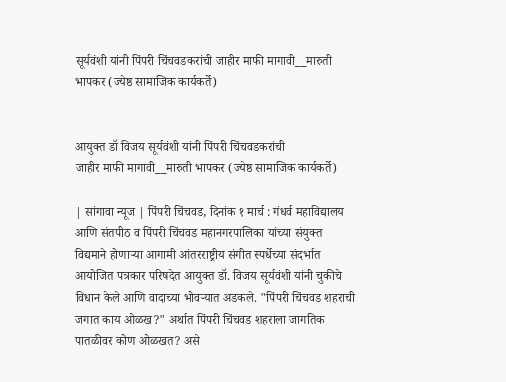सूर्यवंशी यांनी पिंपरी चिंचवडकरांची जाहीर माफी मागावी__मारुती भापकर (ज्येष्ठ सामाजिक कार्यकर्ते)


आयुक्त डॉ विजय सूर्यवंशी यांनी पिंपरी चिंचवडकरांची
जाहीर माफी मागावी__मारुती भापकर (ज्येष्ठ सामाजिक कार्यकर्ते)

| सांगावा न्यूज | पिंपरी चिंचवड, दिनांक १ मार्च : गंधर्व महाविद्यालय आणि संतपीठ व पिंपरी चिंचवड महानगरपालिका यांच्या संयुक्त विद्यमाने होणाऱ्या आगामी आंतरराष्ट्रीय संगीत स्पर्धेच्या संदर्भात आयोजित पत्रकार परिषदेत आयुक्त डॉ. विजय सूर्यवंशी यांनी चुकीचे विधान केले आणि वादाच्या भोवऱ्यात अडकले. "पिंपरी चिंचवड शहराची जगात काय ओळख?" अर्थात पिंपरी चिंचवड शहराला जागतिक पातळीवर कोण ओळखत? असे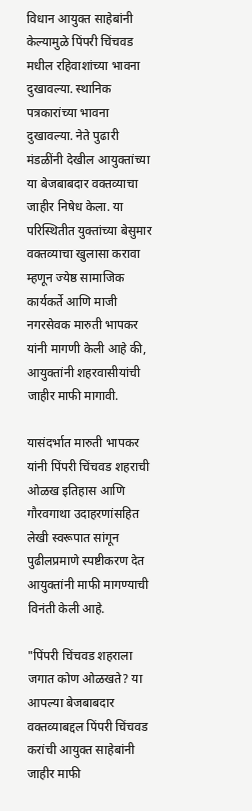विधान आयुक्त साहेबांनी केल्यामुळे पिंपरी चिंचवड मधील रहिवाशांच्या भावना दुखावल्या. स्थानिक पत्रकारांच्या भावना दुखावल्या. नेते पुढारी मंडळींनी देखील आयुक्तांच्या या बेजबाबदार वक्तव्याचा जाहीर निषेध केला. या परिस्थितीत युक्तांच्या बेसुमार वक्तव्याचा खुलासा करावा म्हणून ज्येष्ठ सामाजिक कार्यकर्ते आणि माजी नगरसेवक मारुती भापकर यांनी मागणी केली आहे की, आयुक्तांनी शहरवासीयांची जाहीर माफी मागावी.

यासंदर्भात मारुती भापकर यांनी पिंपरी चिंचवड शहराची ओळख इतिहास आणि गौरवगाथा उदाहरणांसहित लेखी स्वरूपात सांगून पुढीलप्रमाणे स्पष्टीकरण देत आयुक्तांनी माफी मागण्याची विनंती केली आहे.

"पिंपरी चिंचवड शहराला जगात कोण ओळखते? या आपल्या बेजबाबदार वक्तव्याबद्दल पिंपरी चिंचवड करांची आयुक्त साहेबांनी जाहीर माफी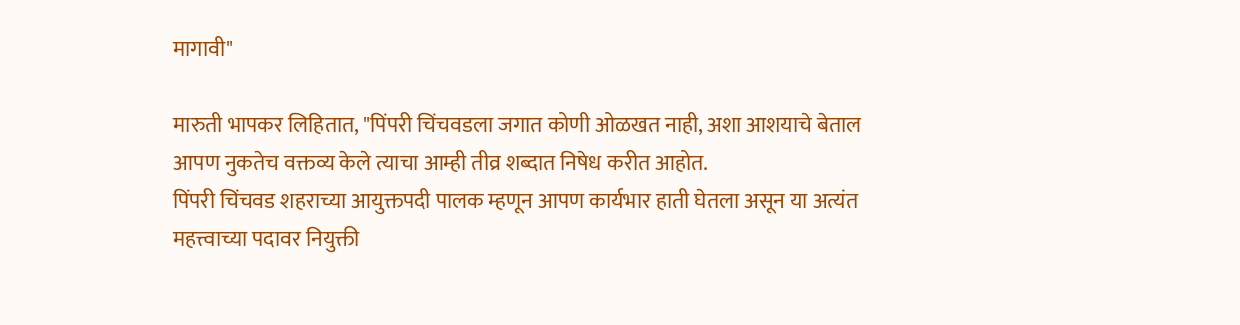मागावी"

मारुती भापकर लिहितात, "पिंपरी चिंचवडला जगात कोणी ओळखत नाही, अशा आशयाचे बेताल आपण नुकतेच वक्तव्य केले त्याचा आम्ही तीव्र शब्दात निषेध करीत आहोत.
पिंपरी चिंचवड शहराच्या आयुक्तपदी पालक म्हणून आपण कार्यभार हाती घेतला असून या अत्यंत महत्त्वाच्या पदावर नियुक्ती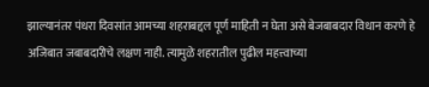झाल्यानंतर पंधरा दिवसांत आमच्या शहराबद्दल पूर्ण माहिती न घेता असे बेजबाबदार विधान करणे हे अजिबात जबाबदारीचे लक्षण नाही. त्यामुळे शहरातील पुढील महत्त्वाच्या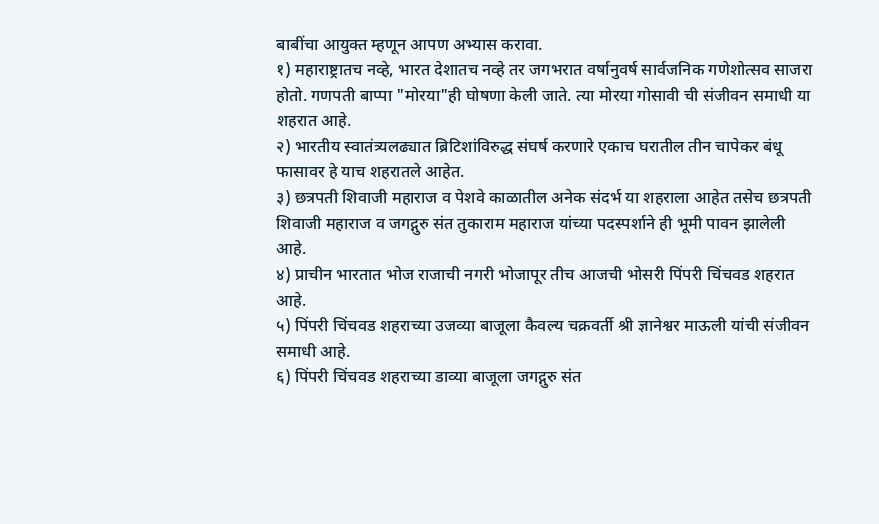बाबींचा आयुक्त म्हणून आपण अभ्यास करावा.
१) महाराष्ट्रातच नव्हे, भारत देशातच नव्हे तर जगभरात वर्षानुवर्ष सार्वजनिक गणेशोत्सव साजरा होतो. गणपती बाप्पा "मोरया"ही घोषणा केली जाते. त्या मोरया गोसावी ची संजीवन समाधी या शहरात आहे.
२) भारतीय स्वातंत्र्यलढ्यात ब्रिटिशांविरुद्ध संघर्ष करणारे एकाच घरातील तीन चापेकर बंधू फासावर हे याच शहरातले आहेत.
३) छत्रपती शिवाजी महाराज व पेशवे काळातील अनेक संदर्भ या शहराला आहेत तसेच छत्रपती शिवाजी महाराज व जगद्गुरु संत तुकाराम महाराज यांच्या पदस्पर्शाने ही भूमी पावन झालेली आहे.
४) प्राचीन भारतात भोज राजाची नगरी भोजापूर तीच आजची भोसरी पिंपरी चिंचवड शहरात आहे.
५) पिंपरी चिंचवड शहराच्या उजव्या बाजूला कैवल्य चक्रवर्ती श्री ज्ञानेश्वर माऊली यांची संजीवन समाधी आहे.
६) पिंपरी चिंचवड शहराच्या डाव्या बाजूला जगद्गुरु संत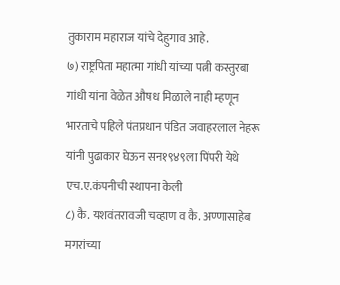तुकाराम महाराज यांचे देहुगाव आहे.
७) राष्ट्रपिता महात्मा गांधी यांच्या पत्नी कस्तुरबा गांधी यांना वेळेत औषध मिळाले नाही म्हणून भारताचे पहिले पंतप्रधान पंडित जवाहरलाल नेहरू यांनी पुढाकार घेऊन सन१९४९ला पिंपरी येथे एच.ए.कंपनीची स्थापना केली
८) कै. यशवंतरावजी चव्हाण व कै. अण्णासाहेब मगरांच्या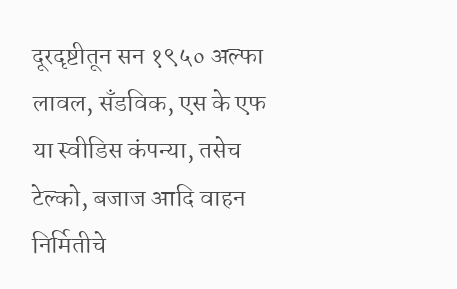दूरदृष्टीतून सन १९५० अल्फा लावल, सँडविक, एस के एफ या स्वीडिस कंपन्या, तसेच टेल्को, बजाज आदि वाहन निर्मितीचे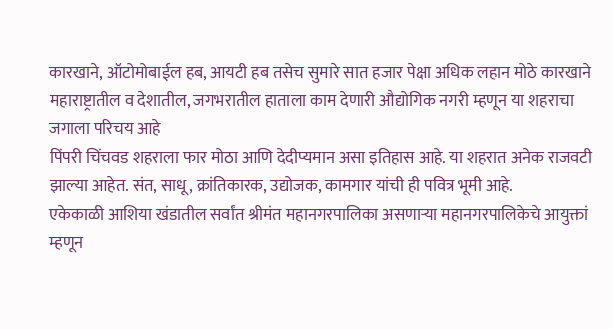कारखाने, ऑटोमोबाईल हब, आयटी हब तसेच सुमारे सात हजार पेक्षा अधिक लहान मोठे कारखाने महाराष्ट्रातील व देशातील, जगभरातील हाताला काम देणारी औद्योगिक नगरी म्हणून या शहराचा जगाला परिचय आहे
पिंपरी चिंचवड शहराला फार मोठा आणि देदीप्यमान असा इतिहास आहे. या शहरात अनेक राजवटी झाल्या आहेत. संत, साधू, क्रांतिकारक, उद्योजक, कामगार यांची ही पवित्र भूमी आहे.
एकेकाळी आशिया खंडातील सर्वांत श्रीमंत महानगरपालिका असणाऱ्या महानगरपालिकेचे आयुक्तां म्हणून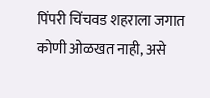पिंपरी चिंचवड शहराला जगात कोणी ओळखत नाही, असे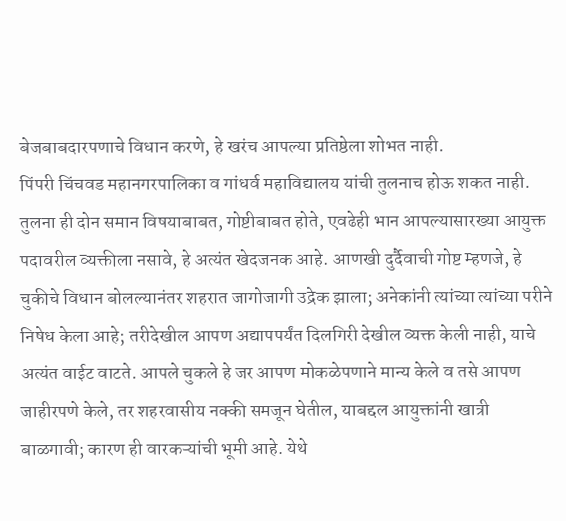बेजबाबदारपणाचे विधान करणे, हे खरंच आपल्या प्रतिष्ठेला शोभत नाही.
पिंपरी चिंचवड महानगरपालिका व गांधर्व महाविद्यालय यांची तुलनाच होऊ शकत नाही. तुलना ही दोन समान विषयाबाबत, गोष्टीबाबत होते, एवढेही भान आपल्यासारख्या आयुक्त पदावरील व्यक्तीला नसावे, हे अत्यंत खेदजनक आहे. आणखी दुर्दैवाची गोष्ट म्हणजे, हे चुकीचे विधान बोलल्यानंतर शहरात जागोजागी उद्रेक झाला; अनेकांनी त्यांच्या त्यांच्या परीने निषेध केला आहे; तरीदेखील आपण अद्यापपर्यंत दिलगिरी देखील व्यक्त केली नाही, याचे अत्यंत वाईट वाटते. आपले चुकले हे जर आपण मोकळेपणाने मान्य केले व तसे आपण जाहीरपणे केले, तर शहरवासीय नक्की समजून घेतील, याबद्दल आयुक्तांनी खात्री बाळगावी; कारण ही वारकऱ्यांची भूमी आहे. येथे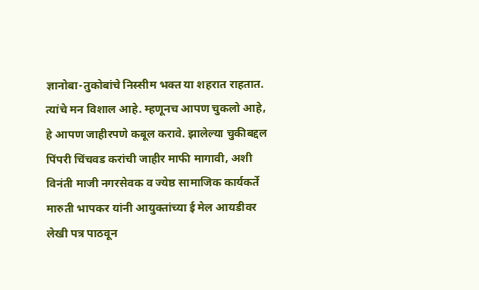ज्ञानोबा-तुकोबांचे निस्सीम भक्त या शहरात राहतात. त्यांचे मन विशाल आहे. म्हणूनच आपण चुकलो आहे, हे आपण जाहीरपणे कबूल करावे. झालेल्या चुकीबद्दल पिंपरी चिंचवड करांची जाहीर माफी मागावी, अशी विनंती माजी नगरसेवक व ज्येष्ठ सामाजिक कार्यकर्ते मारुती भापकर यांनी आयुक्तांच्या ई मेल आयडीवर लेखी पत्र पाठवून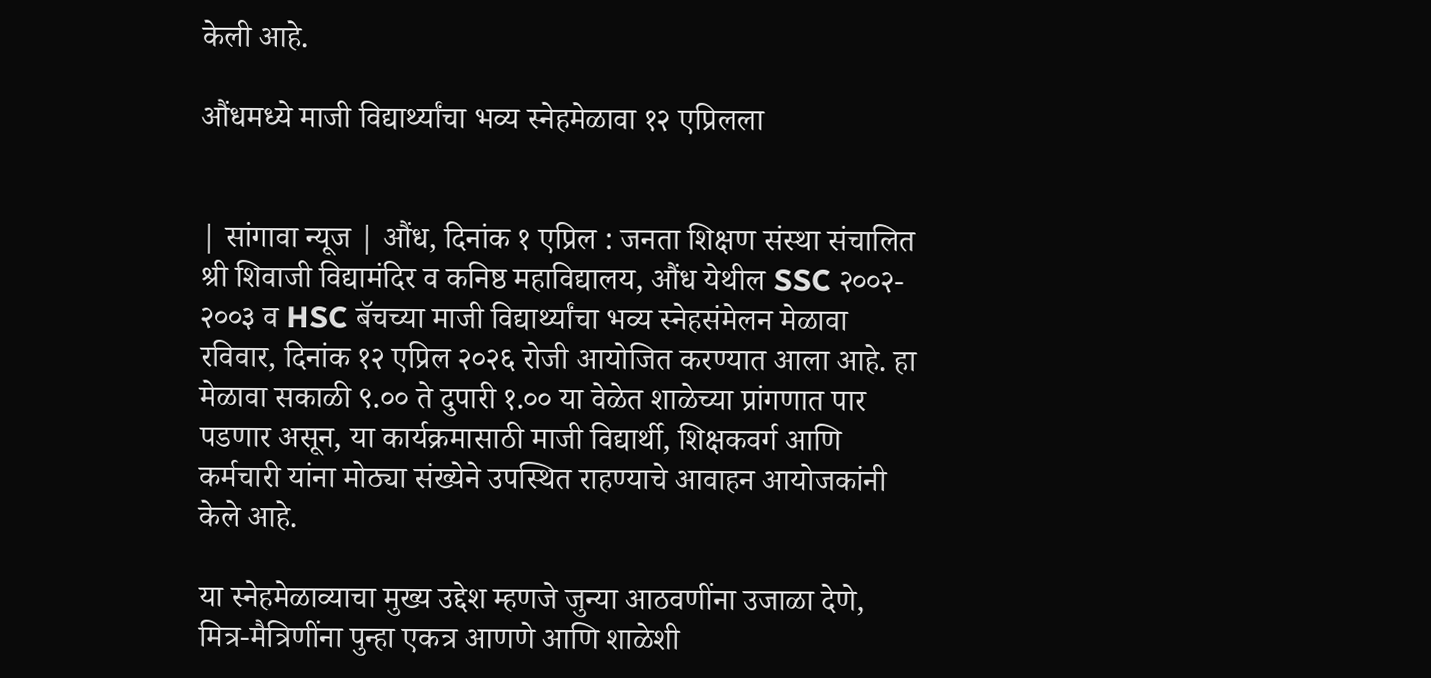केली आहे.

औंधमध्ये माजी विद्यार्थ्यांचा भव्य स्नेहमेळावा १२ एप्रिलला


| सांगावा न्यूज | औंध, दिनांक १ एप्रिल : जनता शिक्षण संस्था संचालित श्री शिवाजी विद्यामंदिर व कनिष्ठ महाविद्यालय, औंध येथील SSC २००२- २००३ व HSC बॅचच्या माजी विद्यार्थ्यांचा भव्य स्नेहसंमेलन मेळावा रविवार, दिनांक १२ एप्रिल २०२६ रोजी आयोजित करण्यात आला आहे. हा मेळावा सकाळी ९.०० ते दुपारी १.०० या वेळेत शाळेच्या प्रांगणात पार पडणार असून, या कार्यक्रमासाठी माजी विद्यार्थी, शिक्षकवर्ग आणि कर्मचारी यांना मोठ्या संख्येने उपस्थित राहण्याचे आवाहन आयोजकांनी केले आहे.

या स्नेहमेळाव्याचा मुख्य उद्देश म्हणजे जुन्या आठवणींना उजाळा देणे, मित्र-मैत्रिणींना पुन्हा एकत्र आणणे आणि शाळेशी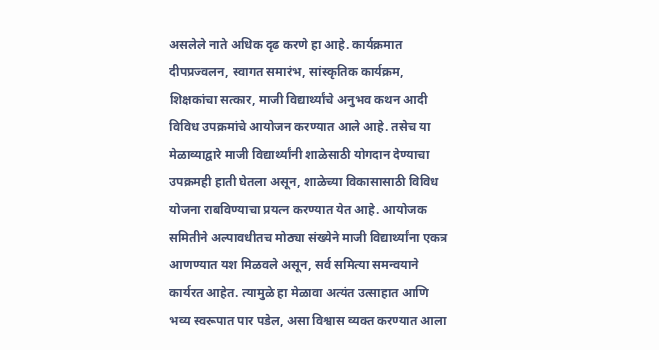असलेले नाते अधिक दृढ करणे हा आहे. कार्यक्रमात दीपप्रज्वलन, स्वागत समारंभ, सांस्कृतिक कार्यक्रम, शिक्षकांचा सत्कार, माजी विद्यार्थ्यांचे अनुभव कथन आदी विविध उपक्रमांचे आयोजन करण्यात आले आहे. तसेच या मेळाव्याद्वारे माजी विद्यार्थ्यांनी शाळेसाठी योगदान देण्याचा उपक्रमही हाती घेतला असून, शाळेच्या विकासासाठी विविध योजना राबविण्याचा प्रयत्न करण्यात येत आहे. आयोजक समितीने अल्पावधीतच मोठ्या संख्येने माजी विद्यार्थ्यांना एकत्र आणण्यात यश मिळवले असून, सर्व समित्या समन्वयाने कार्यरत आहेत. त्यामुळे हा मेळावा अत्यंत उत्साहात आणि भव्य स्वरूपात पार पडेल, असा विश्वास व्यक्त करण्यात आला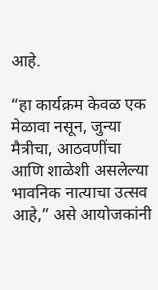आहे.

“हा कार्यक्रम केवळ एक मेळावा नसून, जुन्या मैत्रीचा, आठवणींचा आणि शाळेशी असलेल्या भावनिक नात्याचा उत्सव आहे,” असे आयोजकांनी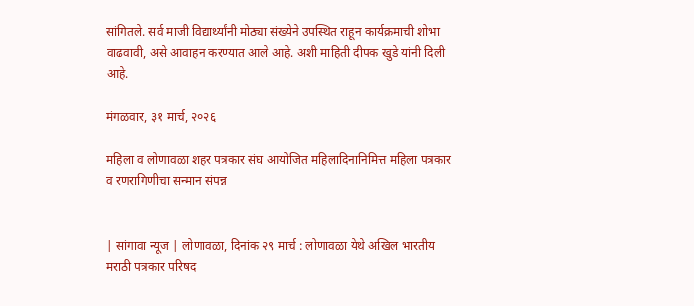सांगितले. सर्व माजी विद्यार्थ्यांनी मोठ्या संख्येने उपस्थित राहून कार्यक्रमाची शोभा वाढवावी, असे आवाहन करण्यात आले आहे. अशी माहिती दीपक खुडे यांनी दिली आहे.

मंगळवार, ३१ मार्च, २०२६

महिला व लोणावळा शहर पत्रकार संघ आयोजित महिलादिनानिमित्त महिला पत्रकार व रणरागिणीचा सन्मान संपन्न


| सांगावा न्यूज | लोणावळा, दिनांक २९ मार्च : लोणावळा येथे अखिल भारतीय मराठी पत्रकार परिषद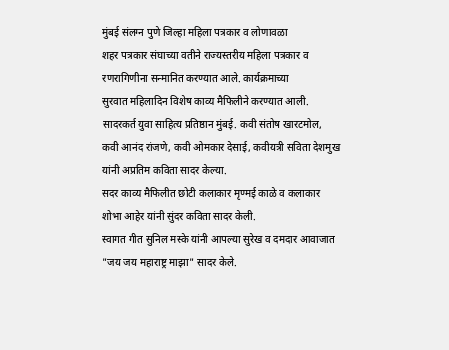मुंबई संलग्न पुणे जिल्हा महिला पत्रकार व लोणावळा
शहर पत्रकार संघाच्या वतीने राज्यस्तरीय महिला पत्रकार व रणरागिणीना सन्मानित करण्यात आले. कार्यक्रमाच्या
सुरवात महिलादिन विशेष काव्य मैफिलीने करण्यात आली. सादरकर्त युवा साहित्य प्रतिष्ठान मुंबई. कवी संतोष खारटमोल, कवी आनंद रांजणे, कवी ओमकार देसाई, कवीयत्री सविता देशमुख यांनी अप्रतिम कविता सादर केल्या.
सदर काव्य मैफिलीत छोटी कलाकार मृण्मई काळे व कलाकार शोभा आहेर यांनी सुंदर कविता सादर केली.
स्वागत गीत सुनिल मस्के यांनी आपल्या सुरेख व दमदार आवाजात "जय जय महाराष्ट्र माझा" सादर केले.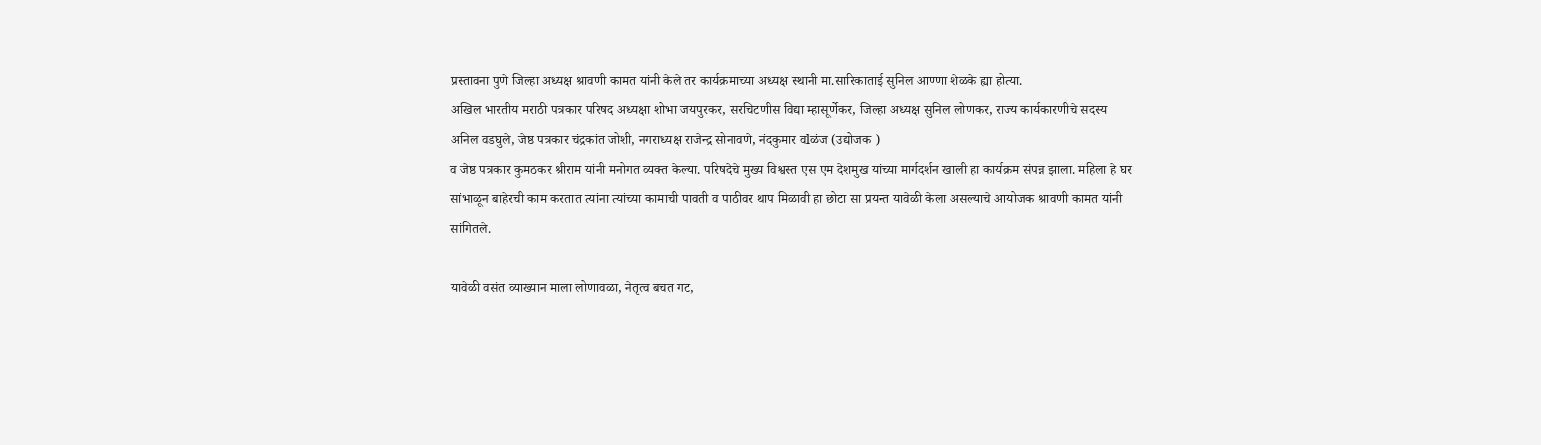प्रस्तावना पुणे जिल्हा अध्यक्ष श्रावणी कामत यांनी केले तर कार्यक्रमाच्या अध्यक्ष स्थानी मा.सारिकाताई सुनिल आण्णा शेळके ह्या होत्या.
अखिल भारतीय मराठी पत्रकार परिषद अध्यक्षा शोभा जयपुरकर, सरचिटणीस विद्या म्हासूर्णेकर, जिल्हा अध्यक्ष सुनिल लोणकर, राज्य कार्यकारणीचे सदस्य अनिल वडघुले, जेष्ठ पत्रकार चंद्रकांत जोशी, नगराध्यक्ष राजेन्द्र सोनावणे, नंदकुमार वlळंज (उद्योजक )
व जेष्ठ पत्रकार कुमठकर श्रीराम यांनी मनोगत व्यक्त केल्या. परिषदेचे मुख्य विश्वस्त एस एम देशमुख यांच्या मार्गदर्शन खाली हा कार्यक्रम संपन्न झाला. महिला हे घर सांभाळून बाहेरची काम करतात त्यांना त्यांच्या कामाची पावती व पाठीवर थाप मिळावी हा छोटा सा प्रयन्त यावेळी केला असल्याचे आयोजक श्रावणी कामत यांनी सांगितले.

यावेळी वसंत व्याख्यान माला लोणावळा, नेतृत्व बचत गट,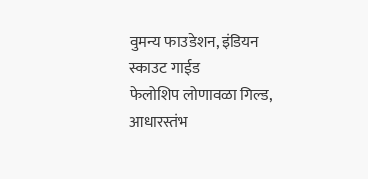वुमन्य फाउडेशन, इंडियन स्काउट गाईड
फेलोशिप लोणावळा गिल्ड, आधारस्तंभ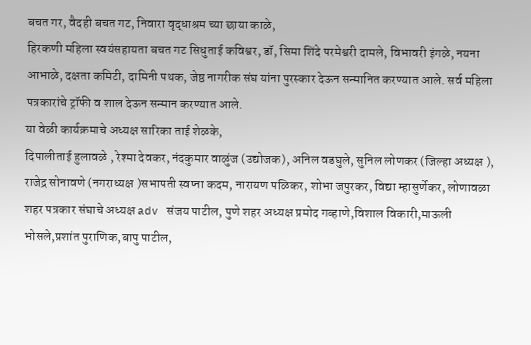बचत गर, वैदही बचत गट, निवारा वृद्धाश्रम च्या छाया काळे,
हिरकणी महिला स्वयंसहायता बचत गट सिधुताई कविश्वर, डॉ, सिमा शिंदे परमेश्वरी दामले, विभावरी इंगळे, नयना आभाळे, दक्षता कमिटी, दामिनी पथक, जेष्ठ नागरीक संघ यांना पुरस्कार देऊन सन्मानित करण्यात आले. सर्व महिला पत्रकारांचे ट्रॉफी व शाल देऊन सन्मान करण्यात आले.
या वेळी कार्यक्रमाचे अध्यक्ष सारिका ताई शेळके,
दिपालीताई हुलावळे , रेश्मा देवकर, नंदकुमार वाळुंज (उद्योजक), अनिल वडघुले, सुनिल लोणकर (जिल्हा अध्यक्ष ), राजेद्र सोनावणे (नगराध्यक्ष )सभापती स्वप्ना कदम, नारायण पळिकर, शोभा जपुरकर, विद्या म्हासुर्णेकर, लोणावळा शहर पत्रकार संघाचे अध्यक्ष adv संजय पाटील, पुणे शहर अध्यक्ष प्रमोद गव्हाणे,विशाल विकारी,माऊली भोसले,प्रशांत पुराणिक,बापु पाटील,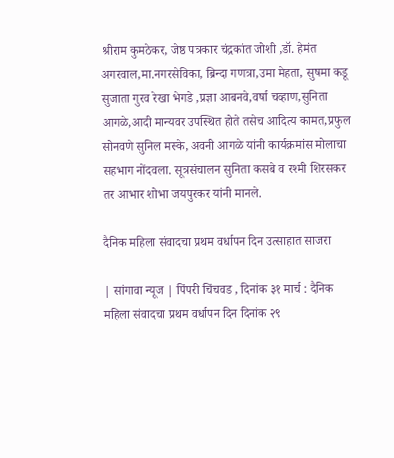श्रीराम कुमठेकर, जेष्ठ पत्रकार चंद्रकांत जोशी ,डॉ. हेमंत अगरवाल,मा.नगरसेविका, ब्रिन्दा गणत्रा,उमा मेहता, सुषमा कडू सुजाता गुरव रेखा भेगडे ,प्रज्ञा आबनवे,वर्षा चव्हाण,सुनिता आगळे,आदी मान्यवर उपस्थित होते तसेच आदित्य कामत,प्रफुल सोनवणे सुनिल मस्के, अवनी आगळे यांनी कार्यक्रमांस मोलाचा सहभाग नोंदवला. सूत्रसंचालन सुनिता कसबे व रश्मी शिरसकर तर आभार शोभा जयपुरकर यांनी मानले.

दैनिक महिला संवादचा प्रथम वर्धापन दिन उत्साहात साजरा

| सांगावा न्यूज | पिंपरी चिंचवड , दिनांक ३१ मार्च : दैनिक महिला संवादचा प्रथम वर्धापन दिन दिनांक २९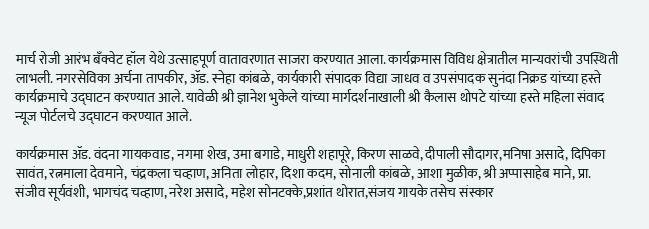मार्च रोजी आरंभ बँक्वेट हॉल येथे उत्साहपूर्ण वातावरणात साजरा करण्यात आला. कार्यक्रमास विविध क्षेत्रातील मान्यवरांची उपस्थिती लाभली. नगरसेविका अर्चना तापकीर, ॲड. स्नेहा कांबळे, कार्यकारी संपादक विद्या जाधव व उपसंपादक सुनंदा निक्रड यांच्या हस्ते कार्यक्रमाचे उद्घाटन करण्यात आले. यावेळी श्री ज्ञानेश भुकेले यांच्या मार्गदर्शनाखाली श्री कैलास थोपटे यांच्या हस्ते महिला संवाद न्यूज पोर्टलचे उद्घाटन करण्यात आले.

कार्यक्रमास ॲड. वंदना गायकवाड, नगमा शेख, उमा बगाडे, माधुरी शहापूरे, किरण साळवे, दीपाली सौदागर,मनिषा असादे, दिपिका सावंत, रत्नमाला देवमाने, चंद्रकला चव्हाण, अनिता लोहार, दिशा कदम, सोनाली कांबळे, आशा मुळीक, श्री अप्पासाहेब माने, प्रा. संजीव सूर्यवंशी, भागचंद चव्हाण, नरेश असादे, महेश सोनटक्के,प्रशांत थोरात,संजय गायके तसेच संस्कार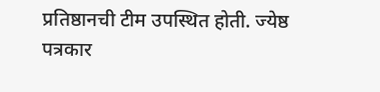प्रतिष्ठानची टीम उपस्थित होती. ज्येष्ठ पत्रकार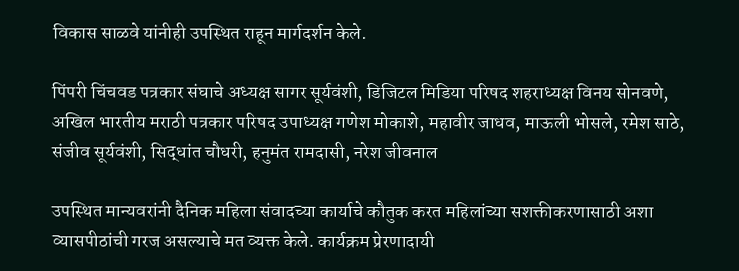विकास साळवे यांनीही उपस्थित राहून मार्गदर्शन केले.

पिंपरी चिंचवड पत्रकार संघाचे अध्यक्ष सागर सूर्यवंशी, डिजिटल मिडिया परिषद शहराध्यक्ष विनय सोनवणे, अखिल भारतीय मराठी पत्रकार परिषद उपाध्यक्ष गणेश मोकाशे, महावीर जाधव, माऊली भोसले, रमेश साठे, संजीव सूर्यवंशी, सिद्धांत चौधरी, हनुमंत रामदासी, नरेश जीवनाल

उपस्थित मान्यवरांनी दैनिक महिला संवादच्या कार्याचे कौतुक करत महिलांच्या सशक्तीकरणासाठी अशा व्यासपीठांची गरज असल्याचे मत व्यक्त केले. कार्यक्रम प्रेरणादायी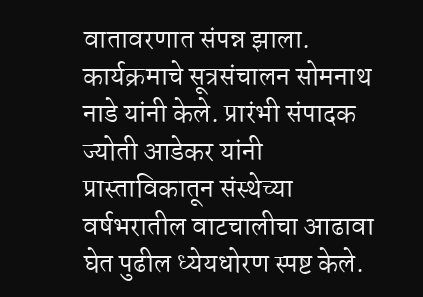वातावरणात संपन्न झाला. कार्यक्रमाचे सूत्रसंचालन सोमनाथ नाडे यांनी केले. प्रारंभी संपादक ज्योती आडेकर यांनी प्रास्ताविकातून संस्थेच्या वर्षभरातील वाटचालीचा आढावा घेत पुढील ध्येयधोरण स्पष्ट केले.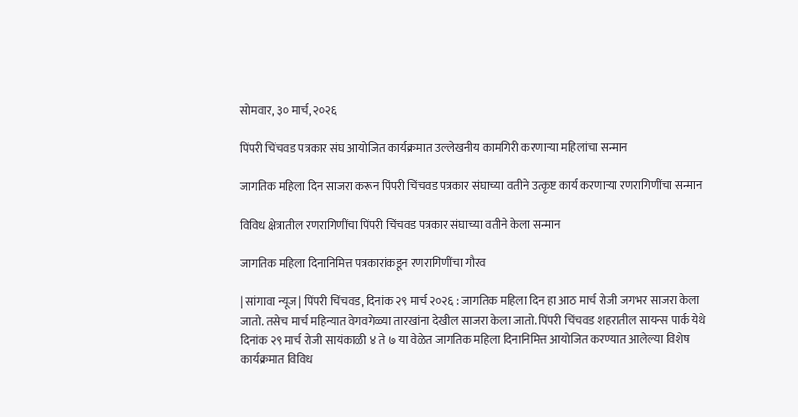सोमवार, ३० मार्च, २०२६

पिंपरी चिंचवड पत्रकार संघ आयोजित कार्यक्रमात उल्लेखनीय कामगिरी करणाऱ्या महिलांचा सन्मान

जागतिक महिला दिन साजरा करून पिंपरी चिंचवड पत्रकार संघाच्या वतीने उत्कृष्ट कार्य करणाऱ्या रणरागिणींचा सन्मान

विविध क्षेत्रातील रणरागिणींचा पिंपरी चिंचवड पत्रकार संघाच्या वतीने केला सन्मान

जागतिक महिला दिनानिमित्त पत्रकारांकडून रणरागिणींचा गौरव

| सांगावा न्यूज| पिंपरी चिंचवड, दिनांक २९ मार्च २०२६ : जागतिक महिला दिन हा आठ मार्च रोजी जगभर साजरा केला जातो. तसेच मार्च महिन्यात वेगवगेळ्या तारखांना देखील साजरा केला जातो. पिंपरी चिंचवड शहरातील सायन्स पार्क येथे दिनांक २९ मार्च रोजी सायंकाळी ४ ते ७ या वेळेत जागतिक महिला दिनानिमित्त आयोजित करण्यात आलेल्या विशेष कार्यक्रमात विविध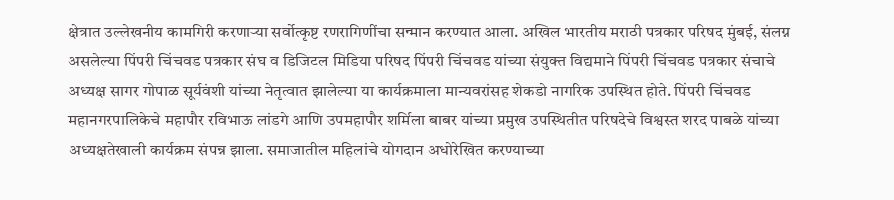क्षेत्रात उल्लेखनीय कामगिरी करणाऱ्या सर्वोत्कृष्ट रणरागिणींचा सन्मान करण्यात आला. अखिल भारतीय मराठी पत्रकार परिषद मुंबई, संलग्न असलेल्या पिंपरी चिंचवड पत्रकार संघ व डिजिटल मिडिया परिषद पिंपरी चिंचवड यांच्या संयुक्त विद्यमाने पिंपरी चिंचवड पत्रकार संचाचे अध्यक्ष सागर गोपाळ सूर्यवंशी यांच्या नेतृत्वात झालेल्या या कार्यक्रमाला मान्यवरांसह शेकडो नागरिक उपस्थित होते. पिंपरी चिंचवड महानगरपालिकेचे महापौर रविभाऊ लांडगे आणि उपमहापौर शर्मिला बाबर यांच्या प्रमुख उपस्थितीत परिषदेचे विश्वस्त शरद पाबळे यांच्या अध्यक्षतेखाली कार्यक्रम संपन्न झाला. समाजातील महिलांचे योगदान अधोरेखित करण्याच्या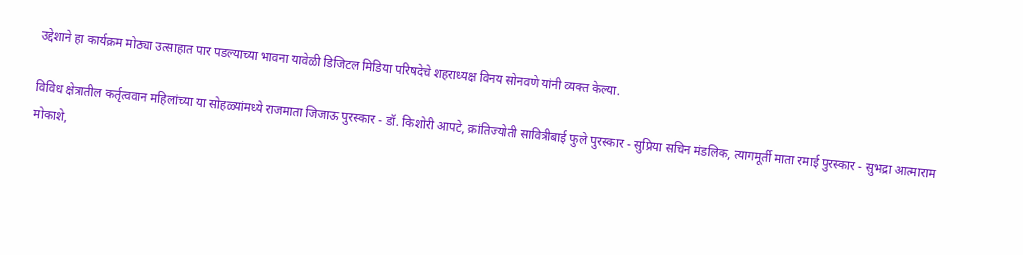उद्देशाने हा कार्यक्रम मोठ्या उत्साहात पार पडल्याच्या भावना यावेळी डिजिटल मिडिया परिषदेचे शहराध्यक्ष विनय सोनवणे यांनी व्यक्त केल्या.

विविध क्षेत्रातील कर्तृत्ववान महिलांच्या या सोहळ्यांमध्ये राजमाता जिजाऊ पुरस्कार - डॉ. किशोरी आपटे, क्रांतिज्योती सावित्रीबाई फुले पुरस्कार - सुप्रिया सचिन मंडलिक, त्यागमूर्ती माता रमाई पुरस्कार - सुभद्रा आत्माराम मोकाशे,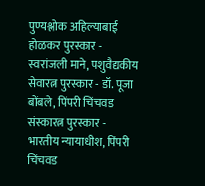पुण्यश्लोक अहिल्याबाई होळकर पुरस्कार - स्वरांजली माने, पशुवैद्यकीय सेवारत्न पुरस्कार - डॉ. पूजा बोंबले, पिंपरी चिंचवड संस्कारत्न पुरस्कार - भारतीय न्यायाधीश, पिंपरी चिंचवड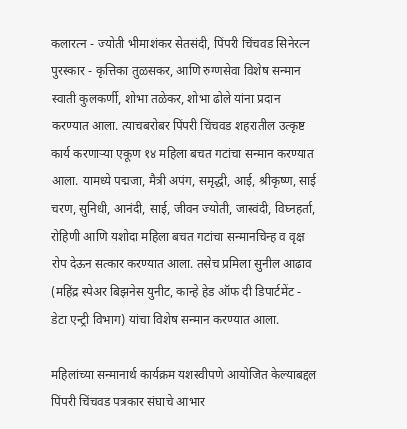कलारत्न - ज्योती भीमाशंकर सेतसंदी, पिंपरी चिंचवड सिनेरत्न पुरस्कार - कृत्तिका तुळसकर, आणि रुग्णसेवा विशेष सन्मान स्वाती कुलकर्णी, शोभा तळेकर, शोभा ढोले यांना प्रदान करण्यात आला. त्याचबरोबर पिंपरी चिंचवड शहरातील उत्कृष्ट कार्य करणाऱ्या एकूण १४ महिला बचत गटांचा सन्मान करण्यात आला. यामध्ये पद्मजा, मैत्री अपंग, समृद्धी, आई, श्रीकृष्ण, साई चरण, सुनिधी, आनंदी, साई, जीवन ज्योती, जास्वंदी, विघ्नहर्ता, रोहिणी आणि यशोदा महिला बचत गटांचा सन्मानचिन्ह व वृक्ष रोप देऊन सत्कार करण्यात आला. तसेच प्रमिला सुनील आढाव (महिंद्र स्पेअर बिझनेस युनीट, कान्हे हेड ऑफ दी डिपार्टमेंट - डेटा एन्ट्री विभाग) यांचा विशेष सन्मान करण्यात आला.

महिलांच्या सन्मानार्थ कार्यक्रम यशस्वीपणे आयोजित केल्याबद्दल पिंपरी चिंचवड पत्रकार संघाचे आभार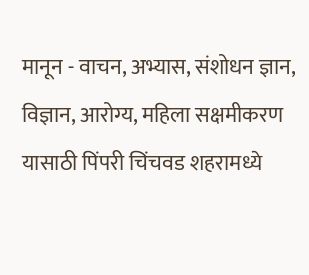मानून - वाचन, अभ्यास, संशोधन ज्ञान, विज्ञान, आरोग्य, महिला सक्षमीकरण यासाठी पिंपरी चिंचवड शहरामध्ये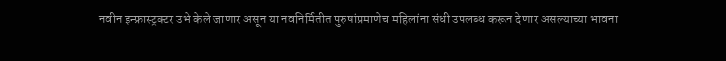नवीन इन्फ्रास्ट्रक्टर उभे केले जाणार असून या नवनिर्मितीत पुरुषांप्रमाणेच महिलांना संधी उपलब्ध करून देणार असल्याच्या भावना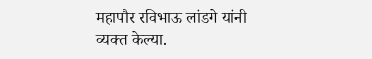महापौर रविभाऊ लांडगे यांनी व्यक्त केल्या.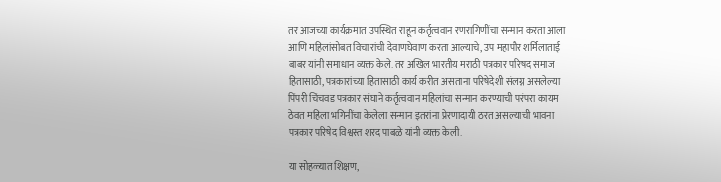तर आजच्या कार्यक्रमात उपस्थित राहून कर्तृत्ववान रणरागिणींचा सन्मान करता आला आणि महिलांसोबत विचारांची देवाणघेवाण करता आल्याचे, उप महापौर शर्मिलाताई बाबर यांनी समाधान व्यक्त केले. तर अखिल भारतीय मराठी पत्रकार परिषद समाज हितासाठी, पत्रकारांच्या हितासाठी कार्य करीत असताना परिषेदेशी संलग्न असलेल्या पिंपरी चिंचवड पत्रकार संघाने कर्तृत्ववान महिलांचा सन्मान करण्याची परंपरा कायम ठेवत महिला भगिनींचा केलेला सन्मान इतरांना प्रेरणादायी ठरत असल्याची भावना पत्रकार परिषेद विश्वस्त शरद पाबळे यांनी व्यक्त केली.

या सोहळ्यात शिक्षण,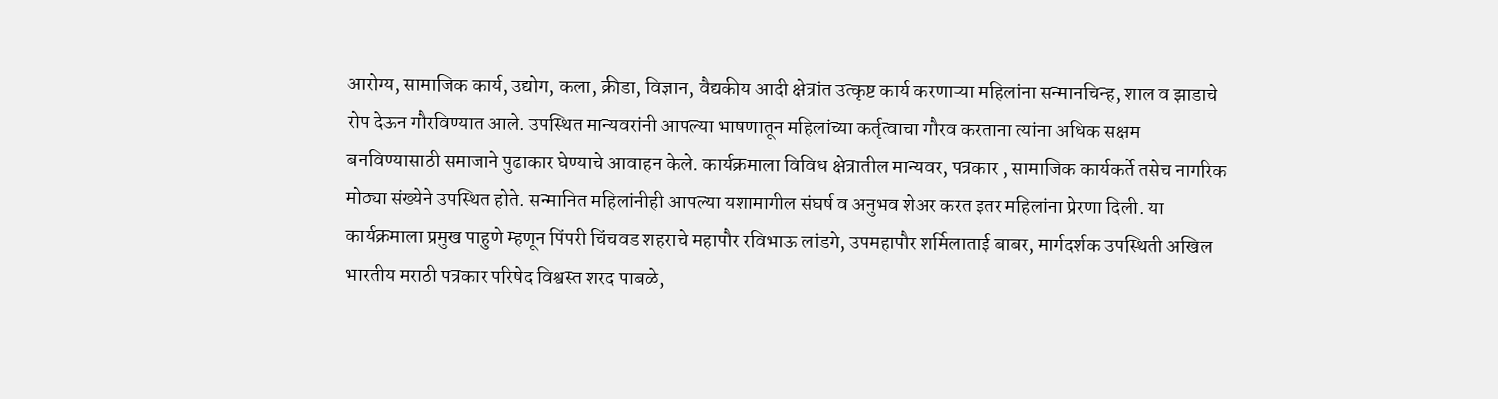आरोग्य, सामाजिक कार्य, उद्योग, कला, क्रीडा, विज्ञान, वैद्यकीय आदी क्षेत्रांत उत्कृष्ट कार्य करणाऱ्या महिलांना सन्मानचिन्ह, शाल व झाडाचे रोप देऊन गौरविण्यात आले. उपस्थित मान्यवरांनी आपल्या भाषणातून महिलांच्या कर्तृत्वाचा गौरव करताना त्यांना अधिक सक्षम बनविण्यासाठी समाजाने पुढाकार घेण्याचे आवाहन केले. कार्यक्रमाला विविध क्षेत्रातील मान्यवर, पत्रकार , सामाजिक कार्यकर्ते तसेच नागरिक मोठ्या संख्येने उपस्थित होते. सन्मानित महिलांनीही आपल्या यशामागील संघर्ष व अनुभव शेअर करत इतर महिलांना प्रेरणा दिली. या कार्यक्रमाला प्रमुख पाहुणे म्हणून पिंपरी चिंचवड शहराचे महापौर रविभाऊ लांडगे, उपमहापौर शर्मिलाताई बाबर, मार्गदर्शक उपस्थिती अखिल भारतीय मराठी पत्रकार परिषेद विश्वस्त शरद पाबळे,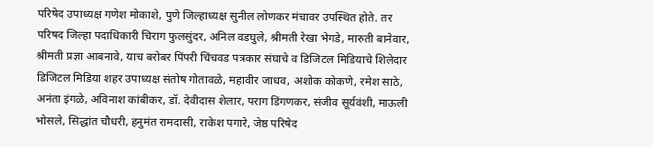परिषेद उपाध्यक्ष गणेश मोकाशे, पुणे जिल्हाध्यक्ष सुनील लोणकर मंचावर उपस्थित होते. तर परिषद जिल्हा पदाधिकारी चिराग फुलसुंदर, अनिल वडघुले, श्रीमती रेखा भेगडे, मारुती बानेवार, श्रीमती प्रज्ञा आबनावे, याच बरोबर पिंपरी चिंचवड पत्रकार संघाचे व डिजिटल मिडियाचे शिलेदार डिजिटल मिडिया शहर उपाध्यक्ष संतोष गोतावळे, महावीर जाधव, अशोक कोकणे, रमेश साठे, अनंता इंगळे, अविनाश कांबीकर, डॉ. देवीदास शेलार, पराग डिंगणकर, संजीव सूर्यवंशी, माऊली भोसले, सिद्धांत चौधरी, हनुमंत रामदासी, राकेश पगारे, जेष्ठ परिषेद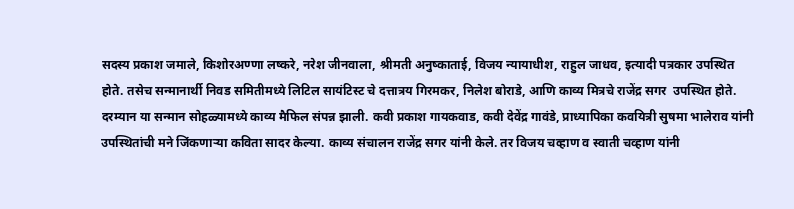सदस्य प्रकाश जमाले, किशोरअण्णा लष्करे, नरेश जीनवाला, श्रीमती अनुष्काताई, विजय न्यायाधीश, राहुल जाधव, इत्यादी पत्रकार उपस्थित होते. तसेच सन्मानार्थी निवड समितीमध्ये लिटिल सायंटिस्ट चे दत्तात्रय गिरमकर, निलेश बोराडे, आणि काव्य मित्रचे राजेंद्र सगर  उपस्थित होते. दरम्यान या सन्मान सोहळ्यामध्ये काव्य मैफिल संपन्न झाली. कवी प्रकाश गायकवाड, कवी देवेंद्र गावंडे, प्राध्यापिका कवयित्री सुषमा भालेराव यांनी उपस्थितांची मने जिंकणाऱ्या कविता सादर केल्या. काव्य संचालन राजेंद्र सगर यांनी केले. तर विजय चव्हाण व स्वाती चव्हाण यांनी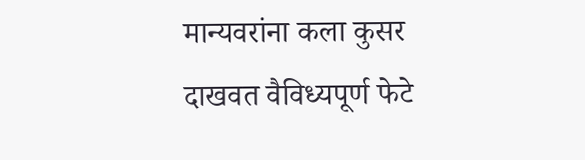मान्यवरांना कला कुसर दाखवत वैविध्यपूर्ण फेटे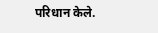परिधान केले.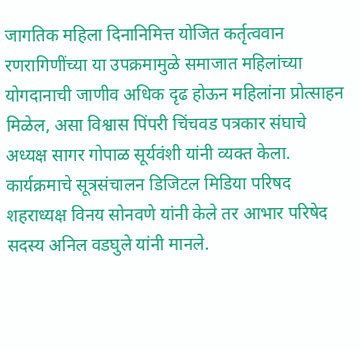जागतिक महिला दिनानिमित्त योजित कर्तृत्ववान रणरागिणींच्या या उपक्रमामुळे समाजात महिलांच्या योगदानाची जाणीव अधिक दृढ होऊन महिलांना प्रोत्साहन मिळेल, असा विश्वास पिंपरी चिंचवड पत्रकार संघाचे अध्यक्ष सागर गोपाळ सूर्यवंशी यांनी व्यक्त केला. कार्यक्रमाचे सूत्रसंचालन डिजिटल मिडिया परिषद शहराध्यक्ष विनय सोनवणे यांनी केले तर आभार परिषेद सदस्य अनिल वडघुले यांनी मानले.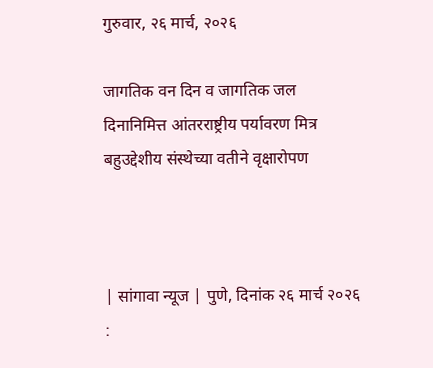गुरुवार, २६ मार्च, २०२६

जागतिक वन दिन व जागतिक जल दिनानिमित्त आंतरराष्ट्रीय पर्यावरण मित्र बहुउद्देशीय संस्थेच्या वतीने वृक्षारोपण



| सांगावा न्यूज | पुणे, दिनांक २६ मार्च २०२६ :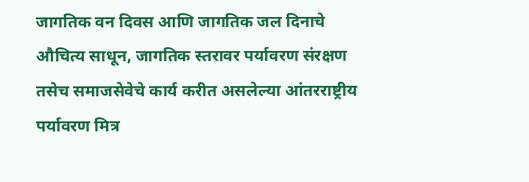जागतिक वन दिवस आणि जागतिक जल दिनाचे औचित्य साधून, जागतिक स्तरावर पर्यावरण संरक्षण तसेच समाजसेवेचे कार्य करीत असलेल्या आंतरराष्ट्रीय पर्यावरण मित्र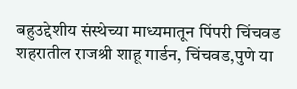बहुउद्देशीय संस्थेच्या माध्यमातून पिंपरी चिंचवड शहरातील राजश्री शाहू गार्डन, चिंचवड,पुणे या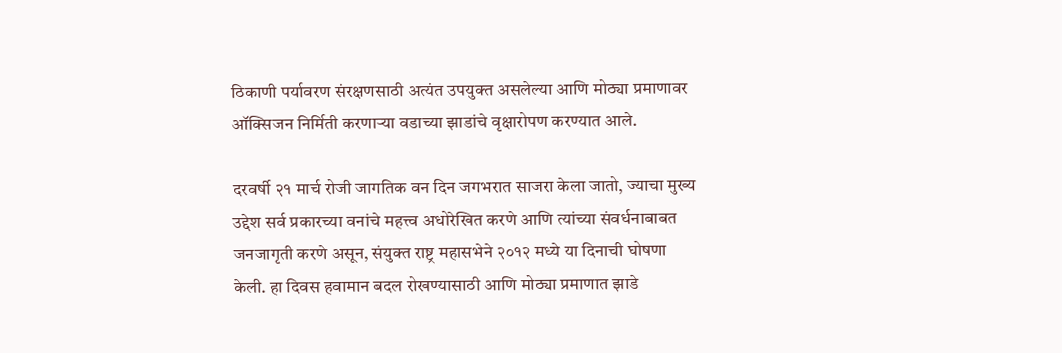ठिकाणी पर्यावरण संरक्षणसाठी अत्यंत उपयुक्त असलेल्या आणि मोठ्या प्रमाणावर ऑक्सिजन निर्मिती करणाऱ्या वडाच्या झाडांचे वृक्षारोपण करण्यात आले.

दरवर्षी २१ मार्च रोजी जागतिक वन दिन जगभरात साजरा केला जातो, ज्याचा मुख्य उद्देश सर्व प्रकारच्या वनांचे महत्त्व अधोरेखित करणे आणि त्यांच्या संवर्धनाबाबत जनजागृती करणे असून, संयुक्त राष्ट्र महासभेने २०१२ मध्ये या दिनाची घोषणा केली. हा दिवस हवामान बदल रोखण्यासाठी आणि मोठ्या प्रमाणात झाडे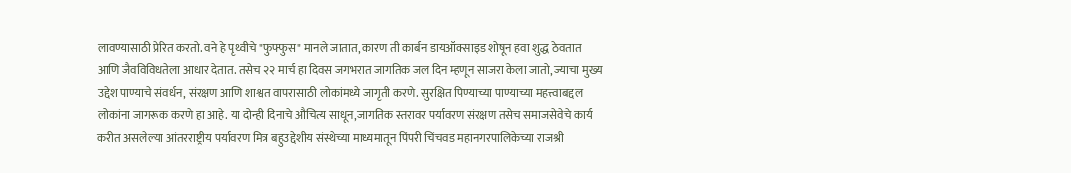लावण्यासाठी प्रेरित करतो. वने हे पृथ्वीचे "फुफ्फुस" मानले जातात, कारण ती कार्बन डायऑक्साइड शोषून हवा शुद्ध ठेवतात आणि जैवविविधतेला आधार देतात. तसेच २२ मार्च हा दिवस जगभरात जागतिक जल दिन म्हणून साजरा केला जातो, ज्याचा मुख्य उद्देश पाण्याचे संवर्धन, संरक्षण आणि शाश्वत वापरासाठी लोकांमध्ये जागृती करणे. सुरक्षित पिण्याच्या पाण्याच्या महत्त्वाबद्दल लोकांना जागरूक करणे हा आहे. या दोन्ही दिनाचे औचित्य साधून,जागतिक स्तरावर पर्यावरण संरक्षण तसेच समाजसेवेचे कार्य करीत असलेल्या आंतरराष्ट्रीय पर्यावरण मित्र बहुउद्देशीय संस्थेच्या माध्यमातून पिंपरी चिंचवड महानगरपालिकेच्या राजश्री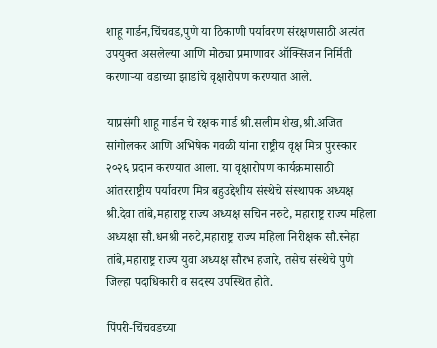शाहू गार्डन,चिंचवड,पुणे या ठिकाणी पर्यावरण संरक्षणसाठी अत्यंत उपयुक्त असलेल्या आणि मोठ्या प्रमाणावर ऑक्सिजन निर्मिती करणाऱ्या वडाच्या झाडांचे वृक्षारोपण करण्यात आले.

याप्रसंगी शाहू गार्डन चे रक्षक गार्ड श्री.सलीम शेख,श्री.अजित सांगोलकर आणि अभिषेक गवळी यांना राष्ट्रीय वृक्ष मित्र पुरस्कार २०२६ प्रदान करण्यात आला. या वृक्षारोपण कार्यक्रमासाठी आंतरराष्ट्रीय पर्यावरण मित्र बहुउद्देशीय संस्थेचे संस्थापक अध्यक्ष श्री.देवा तांबे,महाराष्ट्र राज्य अध्यक्ष सचिन नरुटे, महाराष्ट्र राज्य महिला अध्यक्षा सौ.धनश्री नरुटे,महाराष्ट्र राज्य महिला निरीक्षक सौ.स्नेहा तांबे,महाराष्ट्र राज्य युवा अध्यक्ष सौरभ हजारे, तसेच संस्थेचे पुणे जिल्हा पदाधिकारी व सदस्य उपस्थित होते.

पिंपरी-चिंचवडच्या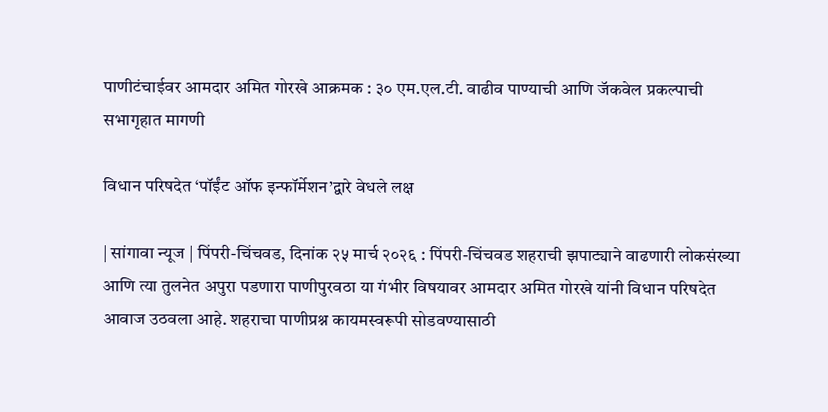पाणीटंचाईवर आमदार अमित गोरखे आक्रमक : ३० एम.एल.टी. वाढीव पाण्याची आणि जॅकवेल प्रकल्पाची सभागृहात मागणी

विधान परिषदेत ‘पॉईंट ऑफ इन्फॉर्मेशन’द्वारे वेधले लक्ष

| सांगावा न्यूज | पिंपरी-चिंचवड, दिनांक २५ मार्च २०२६ : पिंपरी-चिंचवड शहराची झपाट्याने वाढणारी लोकसंख्या आणि त्या तुलनेत अपुरा पडणारा पाणीपुरवठा या गंभीर विषयावर आमदार अमित गोरखे यांनी विधान परिषदेत आवाज उठवला आहे. शहराचा पाणीप्रश्न कायमस्वरूपी सोडवण्यासाठी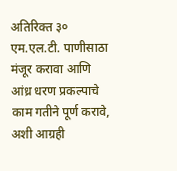अतिरिक्त ३० एम.एल.टी. पाणीसाठा मंजूर करावा आणि आंध्र धरण प्रकल्पाचे काम गतीने पूर्ण करावे, अशी आग्रही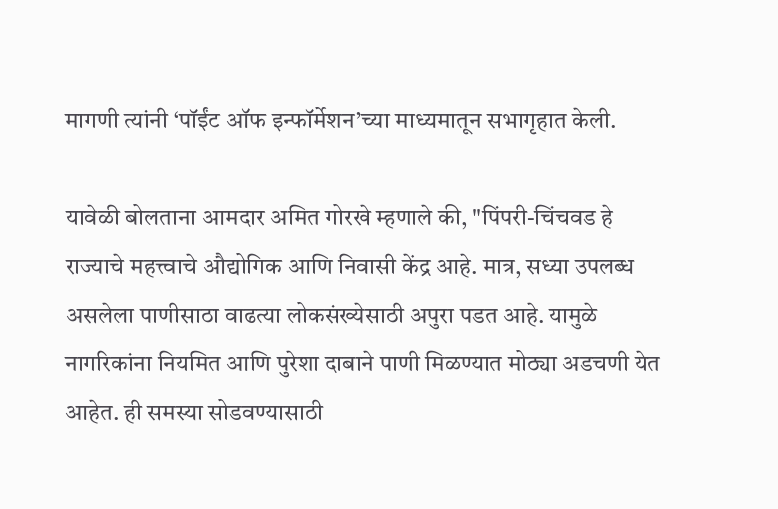मागणी त्यांनी ‘पॉईंट ऑफ इन्फॉर्मेशन’च्या माध्यमातून सभागृहात केली.

यावेळी बोलताना आमदार अमित गोरखे म्हणाले की, "पिंपरी-चिंचवड हे राज्याचे महत्त्वाचे औद्योगिक आणि निवासी केंद्र आहे. मात्र, सध्या उपलब्ध असलेला पाणीसाठा वाढत्या लोकसंख्येसाठी अपुरा पडत आहे. यामुळे नागरिकांना नियमित आणि पुरेशा दाबाने पाणी मिळण्यात मोठ्या अडचणी येत आहेत. ही समस्या सोडवण्यासाठी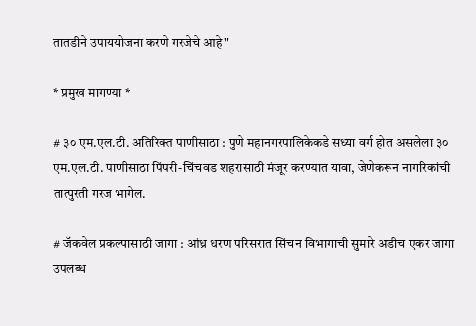तातडीने उपाययोजना करणे गरजेचे आहे"

* प्रमुख मागण्या *

# ३० एम.एल.टी. अतिरिक्त पाणीसाठा : पुणे महानगरपालिकेकडे सध्या वर्ग होत असलेला ३० एम.एल.टी. पाणीसाठा पिंपरी-चिंचवड शहरासाठी मंजूर करण्यात यावा, जेणेकरून नागरिकांची तात्पुरती गरज भागेल.

# जॅकवेल प्रकल्पासाठी जागा : आंध्र धरण परिसरात सिंचन विभागाची सुमारे अडीच एकर जागा उपलब्ध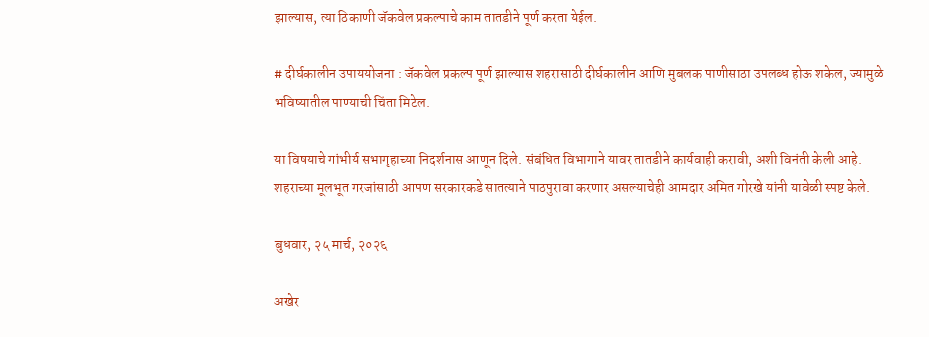झाल्यास, त्या ठिकाणी जॅकवेल प्रकल्पाचे काम तातडीने पूर्ण करता येईल.

# दीर्घकालीन उपाययोजना : जॅकवेल प्रकल्प पूर्ण झाल्यास शहरासाठी दीर्घकालीन आणि मुबलक पाणीसाठा उपलब्ध होऊ शकेल, ज्यामुळे भविष्यातील पाण्याची चिंता मिटेल.

या विषयाचे गांभीर्य सभागृहाच्या निदर्शनास आणून दिले. संबंधित विभागाने यावर तातडीने कार्यवाही करावी, अशी विनंती केली आहे. शहराच्या मूलभूत गरजांसाठी आपण सरकारकडे सातत्याने पाठपुरावा करणार असल्याचेही आमदार अमित गोरखे यांनी यावेळी स्पष्ट केले.

बुधवार, २५ मार्च, २०२६

अखेर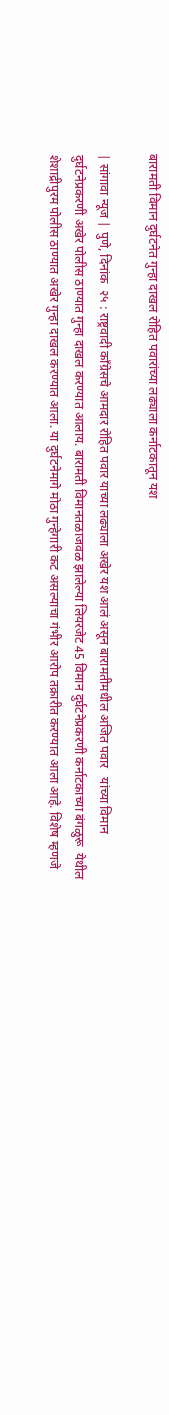बारामती विमान दुर्घटनेत गुन्हा दाखल रोहित पवारांच्या लढ्याला कर्नाटकातून यश

| सांगावा न्यूज | पुणे, दिनांक  २५ : राष्ट्रवादी काँग्रेसचे आमदार रोहित पवार याच्या लढ्याला अखेर यश आलं असून बारामतीमधील अजित पवार   यांच्या विमान दुर्घटनेप्रकरणी अखेर पोलीस ठाण्यात गुन्हा दाखल करण्यात आलाय. बारामती विमानतळाजवळ झालेल्या लियरजेट 45 विमान दुर्घटनेप्रकरणी कर्नाटकाच्या बंगळुरू  येथील शेशाद्रीपुरम पोलीस ठाण्यात अखेर गुन्हा दाखल करण्यात आला. या दुर्घटनेमागे मोठा गुन्हेगारी कट असल्याचा गंभीर आरोप तक्रारीत करण्यात आला आहे. विशेष म्हणजे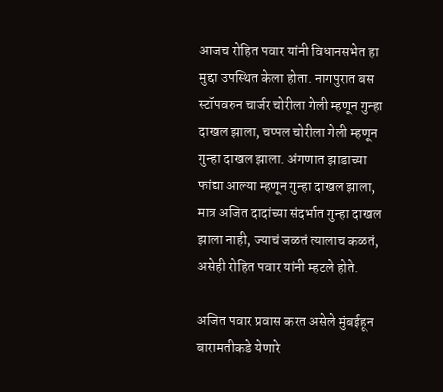आजच रोहित पवार यांनी विधानसभेत हा मुद्दा उपस्थित केला होता. नागपुरात बस स्टॉपवरुन चार्जर चोरीला गेली म्हणून गुन्हा दाखल झाला, चप्पल चोरीला गेली म्हणून गुन्हा दाखल झाला. अंगणात झाडाच्या फांद्या आल्या म्हणून गुन्हा दाखल झाला, मात्र अजित दादांच्या संदर्भात गुन्हा दाखल झाला नाही, ज्याचं जळतं त्यालाच कळतं, असेही रोहित पवार यांनी म्हटले होते.

अजित पवार प्रवास करत असेले मुंबईहून बारामतीकडे येणारे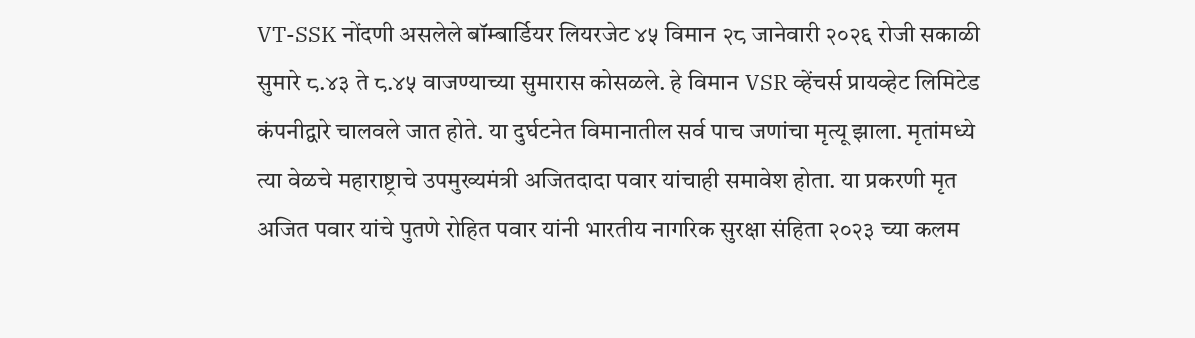VT-SSK नोंदणी असलेले बॉम्बार्डियर लियरजेट ४५ विमान २८ जानेवारी २०२६ रोजी सकाळी सुमारे ८.४३ ते ८.४५ वाजण्याच्या सुमारास कोसळले. हे विमान VSR व्हेंचर्स प्रायव्हेट लिमिटेड कंपनीद्वारे चालवले जात होते. या दुर्घटनेत विमानातील सर्व पाच जणांचा मृत्यू झाला. मृतांमध्ये त्या वेळचे महाराष्ट्राचे उपमुख्यमंत्री अजितदादा पवार यांचाही समावेश होता. या प्रकरणी मृत अजित पवार यांचे पुतणे रोहित पवार यांनी भारतीय नागरिक सुरक्षा संहिता २०२३ च्या कलम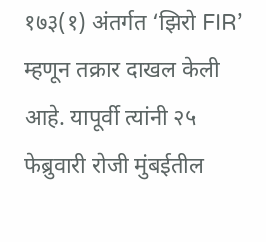१७३(१) अंतर्गत ‘झिरो FIR’ म्हणून तक्रार दाखल केली आहे. यापूर्वी त्यांनी २५ फेब्रुवारी रोजी मुंबईतील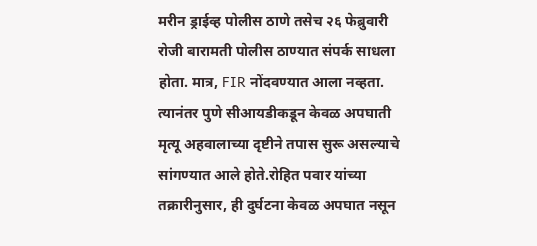मरीन ड्राईव्ह पोलीस ठाणे तसेच २६ फेब्रुवारी रोजी बारामती पोलीस ठाण्यात संपर्क साधला होता. मात्र, FIR नोंदवण्यात आला नव्हता. त्यानंतर पुणे सीआयडीकडून केवळ अपघाती मृत्यू अहवालाच्या दृष्टीने तपास सुरू असल्याचे सांगण्यात आले होते.रोहित पवार यांच्या तक्रारीनुसार, ही दुर्घटना केवळ अपघात नसून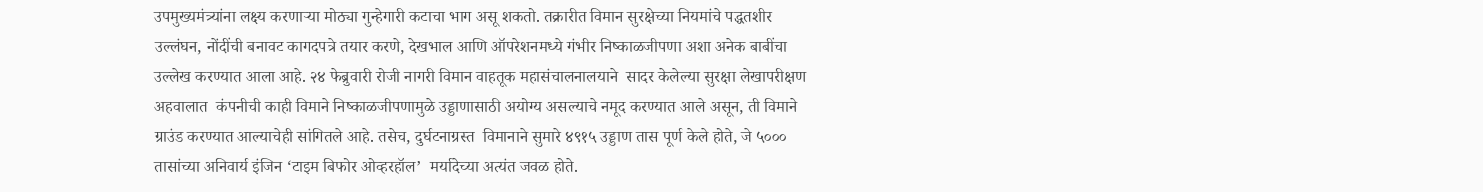उपमुख्यमंत्र्यांना लक्ष्य करणाऱ्या मोठ्या गुन्हेगारी कटाचा भाग असू शकतो. तक्रारीत विमान सुरक्षेच्या नियमांचे पद्धतशीर उल्लंघन, नोंदींची बनावट कागदपत्रे तयार करणे, देखभाल आणि ऑपरेशनमध्ये गंभीर निष्काळजीपणा अशा अनेक बाबींचा उल्लेख करण्यात आला आहे. २४ फेब्रुवारी रोजी नागरी विमान वाहतूक महासंचालनालयाने  सादर केलेल्या सुरक्षा लेखापरीक्षण अहवालात  कंपनीची काही विमाने निष्काळजीपणामुळे उड्डाणासाठी अयोग्य असल्याचे नमूद करण्यात आले असून, ती विमाने ग्राउंड करण्यात आल्याचेही सांगितले आहे. तसेच, दुर्घटनाग्रस्त  विमानाने सुमारे ४९१५ उड्डाण तास पूर्ण केले होते, जे ५००० तासांच्या अनिवार्य इंजिन ‘टाइम बिफोर ओव्हरहॉल’  मर्यादेच्या अत्यंत जवळ होते.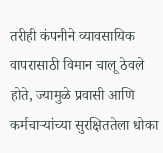तरीही कंपनीने व्यावसायिक वापरासाठी विमान चालू ठेवले होते, ज्यामुळे प्रवासी आणि कर्मचाऱ्यांच्या सुरक्षिततेला धोका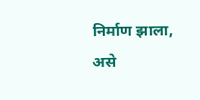निर्माण झाला, असे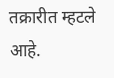तक्रारीत म्हटले आहे.